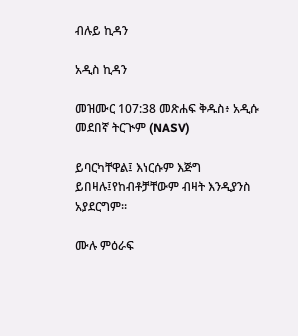ብሉይ ኪዳን

አዲስ ኪዳን

መዝሙር 107:38 መጽሐፍ ቅዱስ፥ አዲሱ መደበኛ ትርጒም (NASV)

ይባርካቸዋል፤ እነርሱም እጅግ ይበዛሉ፤የከብቶቻቸውም ብዛት እንዲያንስ አያደርግም።

ሙሉ ምዕራፍ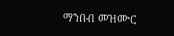ማንበብ መዝሙር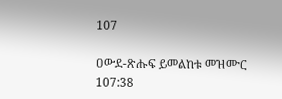107

ዐውደ-ጽሑፍ ይመልከቱ መዝሙር 107:38